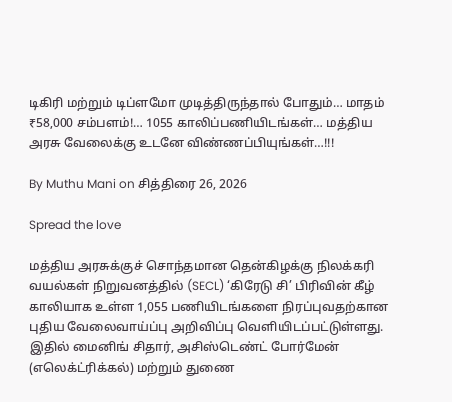டிகிரி மற்றும் டிப்ளமோ முடித்திருந்தால் போதும்… மாதம் ₹58,000 சம்பளம்!… 1055 காலிப்பணியிடங்கள்… மத்திய அரசு வேலைக்கு உடனே விண்ணப்பியுங்கள்…!!!

By Muthu Mani on சித்திரை 26, 2026

Spread the love

மத்திய அரசுக்குச் சொந்தமான தென்கிழக்கு நிலக்கரி வயல்கள் நிறுவனத்தில் (SECL) ‘கிரேடு சி’ பிரிவின் கீழ் காலியாக உள்ள 1,055 பணியிடங்களை நிரப்புவதற்கான புதிய வேலைவாய்ப்பு அறிவிப்பு வெளியிடப்பட்டுள்ளது. இதில் மைனிங் சிதார், அசிஸ்டெண்ட் போர்மேன் (எலெக்ட்ரிக்கல்) மற்றும் துணை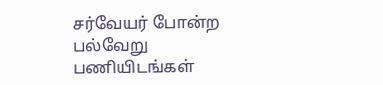சர்வேயர் போன்ற பல்வேறு பணியிடங்கள்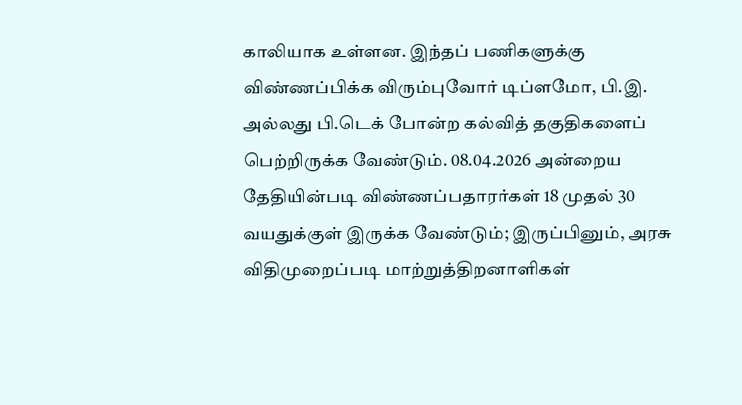காலியாக உள்ளன. இந்தப் பணிகளுக்கு விண்ணப்பிக்க விரும்புவோர் டிப்ளமோ, பி.இ. அல்லது பி.டெக் போன்ற கல்வித் தகுதிகளைப் பெற்றிருக்க வேண்டும். 08.04.2026 அன்றைய தேதியின்படி விண்ணப்பதாரர்கள் 18 முதல் 30 வயதுக்குள் இருக்க வேண்டும்; இருப்பினும், அரசு விதிமுறைப்படி மாற்றுத்திறனாளிகள்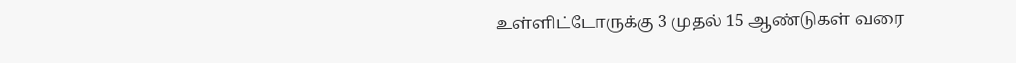உள்ளிட்டோருக்கு 3 முதல் 15 ஆண்டுகள் வரை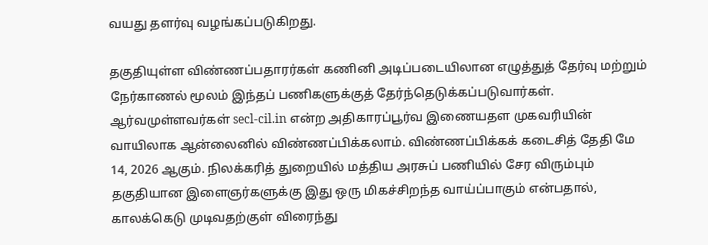வயது தளர்வு வழங்கப்படுகிறது.

தகுதியுள்ள விண்ணப்பதாரர்கள் கணினி அடிப்படையிலான எழுத்துத் தேர்வு மற்றும் நேர்காணல் மூலம் இந்தப் பணிகளுக்குத் தேர்ந்தெடுக்கப்படுவார்கள். ஆர்வமுள்ளவர்கள் secl-cil.in என்ற அதிகாரப்பூர்வ இணையதள முகவரியின் வாயிலாக ஆன்லைனில் விண்ணப்பிக்கலாம். விண்ணப்பிக்கக் கடைசித் தேதி மே 14, 2026 ஆகும். நிலக்கரித் துறையில் மத்திய அரசுப் பணியில் சேர விரும்பும் தகுதியான இளைஞர்களுக்கு இது ஒரு மிகச்சிறந்த வாய்ப்பாகும் என்பதால், காலக்கெடு முடிவதற்குள் விரைந்து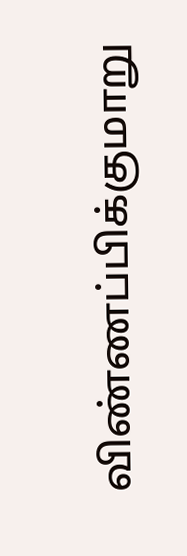விண்ணப்பிக்குமாறு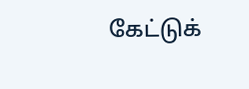கேட்டுக்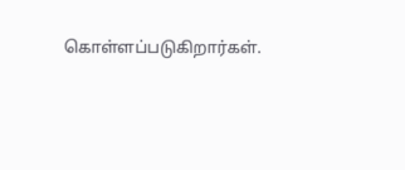கொள்ளப்படுகிறார்கள்.